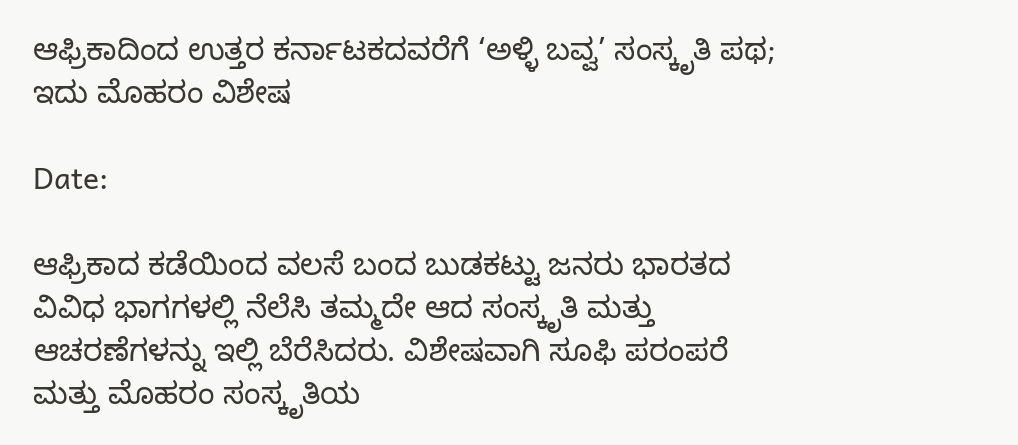ಆಫ್ರಿಕಾದಿಂದ ಉತ್ತರ ಕರ್ನಾಟಕದವರೆಗೆ ‘ಅಳ್ಳಿ ಬವ್ವ’ ಸಂಸ್ಕೃತಿ ಪಥ; ಇದು ಮೊಹರಂ ವಿಶೇಷ

Date:

ಆಫ್ರಿಕಾದ ಕಡೆಯಿಂದ ವಲಸೆ ಬಂದ ಬುಡಕಟ್ಟು ಜನರು ಭಾರತದ ವಿವಿಧ ಭಾಗಗಳಲ್ಲಿ ನೆಲೆಸಿ ತಮ್ಮದೇ ಆದ ಸಂಸ್ಕೃತಿ ಮತ್ತು ಆಚರಣೆಗಳನ್ನು ಇಲ್ಲಿ ಬೆರೆಸಿದರು. ವಿಶೇಷವಾಗಿ ಸೂಫಿ ಪರಂಪರೆ ಮತ್ತು ಮೊಹರಂ ಸಂಸ್ಕೃತಿಯ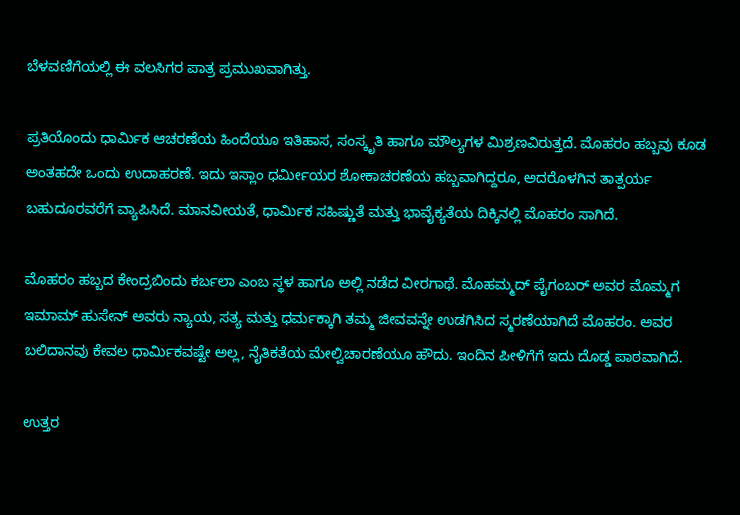ಬೆಳವಣಿಗೆಯಲ್ಲಿ ಈ ವಲಸಿಗರ ಪಾತ್ರ ಪ್ರಮುಖವಾಗಿತ್ತು.

ಪ್ರತಿಯೊಂದು ಧಾರ್ಮಿಕ ಆಚರಣೆಯ ಹಿಂದೆಯೂ ಇತಿಹಾಸ, ಸಂಸ್ಕೃತಿ ಹಾಗೂ ಮೌಲ್ಯಗಳ ಮಿಶ್ರಣವಿರುತ್ತದೆ. ಮೊಹರಂ ಹಬ್ಬವು ಕೂಡ ಅಂತಹದೇ ಒಂದು ಉದಾಹರಣೆ. ಇದು ಇಸ್ಲಾಂ ಧರ್ಮೀಯರ ಶೋಕಾಚರಣೆಯ ಹಬ್ಬವಾಗಿದ್ದರೂ, ಅದರೊಳಗಿನ ತಾತ್ಪರ್ಯ ಬಹುದೂರವರೆಗೆ ವ್ಯಾಪಿಸಿದೆ. ಮಾನವೀಯತೆ, ಧಾರ್ಮಿಕ ಸಹಿಷ್ಣುತೆ ಮತ್ತು ಭಾವೈಕ್ಯತೆಯ ದಿಕ್ಕಿನಲ್ಲಿ ಮೊಹರಂ ಸಾಗಿದೆ.

ಮೊಹರಂ ಹಬ್ಬದ ಕೇಂದ್ರಬಿಂದು ಕರ್ಬಲಾ ಎಂಬ ಸ್ಥಳ ಹಾಗೂ ಅಲ್ಲಿ ನಡೆದ ವೀರಗಾಥೆ. ಮೊಹಮ್ಮದ್ ಪೈಗಂಬರ್ ಅವರ ಮೊಮ್ಮಗ ಇಮಾಮ್ ಹುಸೇನ್ ಅವರು ನ್ಯಾಯ, ಸತ್ಯ ಮತ್ತು ಧರ್ಮಕ್ಕಾಗಿ ತಮ್ಮ ಜೀವವನ್ನೇ ಉಡಗಿಸಿದ ಸ್ಮರಣೆಯಾಗಿದೆ ಮೊಹರಂ. ಅವರ ಬಲಿದಾನವು ಕೇವಲ ಧಾರ್ಮಿಕವಷ್ಟೇ ಅಲ್ಲ, ನೈತಿಕತೆಯ ಮೇಲ್ವಿಚಾರಣೆಯೂ ಹೌದು. ಇಂದಿನ ಪೀಳಿಗೆಗೆ ಇದು ದೊಡ್ಡ ಪಾಠವಾಗಿದೆ.

ಉತ್ತರ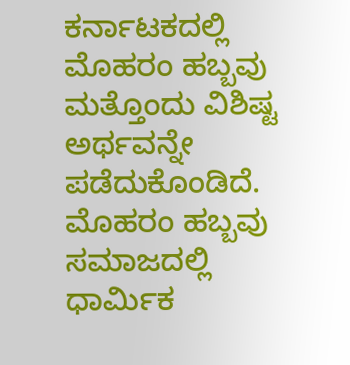ಕರ್ನಾಟಕದಲ್ಲಿ ಮೊಹರಂ ಹಬ್ಬವು ಮತ್ತೊಂದು ವಿಶಿಷ್ಟ ಅರ್ಥವನ್ನೇ ಪಡೆದುಕೊಂಡಿದೆ. ಮೊಹರಂ ಹಬ್ಬವು ಸಮಾಜದಲ್ಲಿ ಧಾರ್ಮಿಕ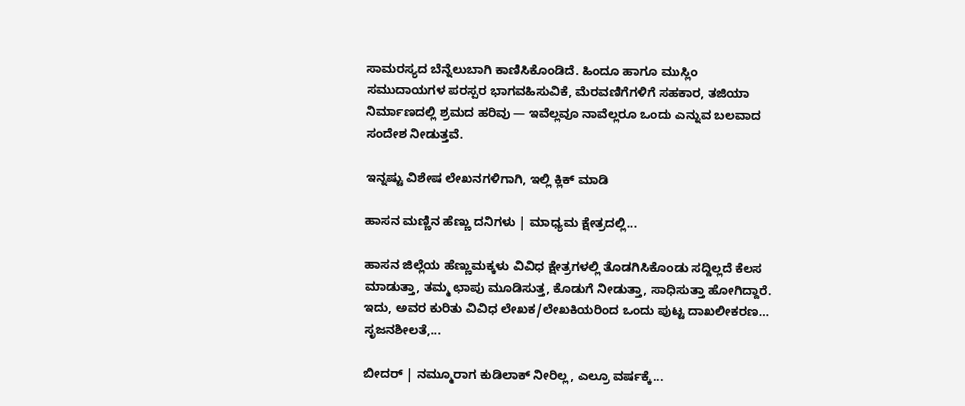ಸಾಮರಸ್ಯದ ಬೆನ್ನೆಲುಬಾಗಿ ಕಾಣಿಸಿಕೊಂಡಿದೆ. ಹಿಂದೂ ಹಾಗೂ ಮುಸ್ಲಿಂ ಸಮುದಾಯಗಳ ಪರಸ್ಪರ ಭಾಗವಹಿಸುವಿಕೆ, ಮೆರವಣಿಗೆಗಳಿಗೆ ಸಹಕಾರ, ತಜಿಯಾ ನಿರ್ಮಾಣದಲ್ಲಿ ಶ್ರಮದ ಹರಿವು — ಇವೆಲ್ಲವೂ ನಾವೆಲ್ಲರೂ ಒಂದು ಎನ್ನುವ ಬಲವಾದ ಸಂದೇಶ ನೀಡುತ್ತವೆ.

ಇನ್ನಷ್ಟು ವಿಶೇಷ ಲೇಖನಗಳಿಗಾಗಿ, ಇಲ್ಲಿ ಕ್ಲಿಕ್ ಮಾಡಿ

ಹಾಸನ ಮಣ್ಣಿನ ಹೆಣ್ಣು ದನಿಗಳು | ಮಾಧ್ಯಮ ಕ್ಷೇತ್ರದಲ್ಲಿ...

ಹಾಸನ ಜಿಲ್ಲೆಯ ಹೆಣ್ಣುಮಕ್ಕಳು ವಿವಿಧ ಕ್ಷೇತ್ರಗಳಲ್ಲಿ ತೊಡಗಿಸಿಕೊಂಡು ಸದ್ದಿಲ್ಲದೆ ಕೆಲಸ ಮಾಡುತ್ತಾ, ತಮ್ಮ ಛಾಪು ಮೂಡಿಸುತ್ತ, ಕೊಡುಗೆ ನೀಡುತ್ತಾ, ಸಾಧಿಸುತ್ತಾ ಹೋಗಿದ್ದಾರೆ. ಇದು, ಅವರ ಕುರಿತು ವಿವಿಧ ಲೇಖಕ/ಲೇಖಕಿಯರಿಂದ ಒಂದು ಪುಟ್ಟ ದಾಖಲೀಕರಣ… ಸೃಜನಶೀಲತೆ,...

ಬೀದರ್ | ನಮ್ಮೂರಾಗ ಕುಡಿಲಾಕ್ ನೀರಿಲ್ಲ, ಎಲ್ರೂ ವರ್ಷಕ್ಕೆ...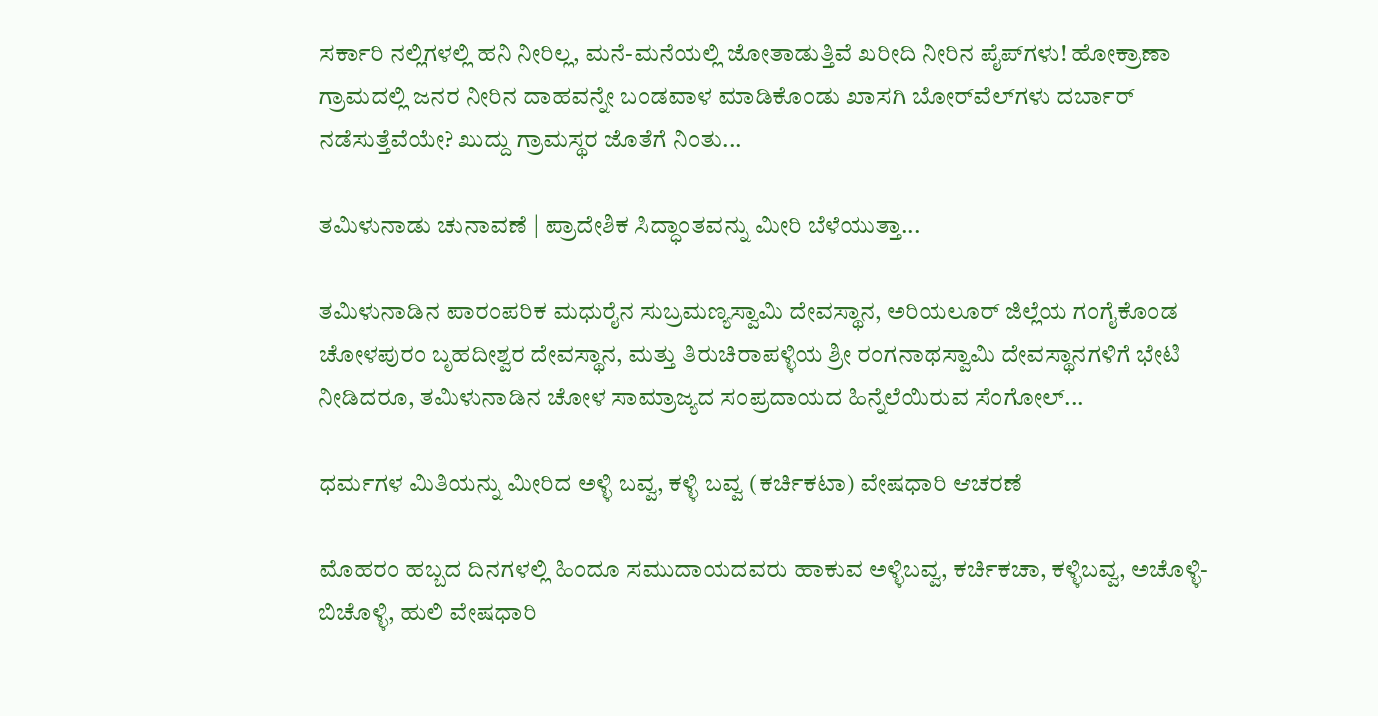ಸರ್ಕಾರಿ ನಲ್ಲಿಗಳಲ್ಲಿ ಹನಿ ನೀರಿಲ್ಲ, ಮನೆ-ಮನೆಯಲ್ಲಿ ಜೋತಾಡುತ್ತಿವೆ ಖರೀದಿ ನೀರಿನ ಪೈಪ್‌ಗಳು! ಹೋಕ್ರಾಣಾ ಗ್ರಾಮದಲ್ಲಿ ಜನರ ನೀರಿನ ದಾಹವನ್ನೇ ಬಂಡವಾಳ ಮಾಡಿಕೊಂಡು ಖಾಸಗಿ ಬೋರ್‌ವೆಲ್‌ಗಳು ದರ್ಬಾರ್‌ ನಡೆಸುತ್ತೆವೆಯೇ? ಖುದ್ದು ಗ್ರಾಮಸ್ಥರ ಜೊತೆಗೆ ನಿಂತು...

ತಮಿಳುನಾಡು ಚುನಾವಣೆ | ಪ್ರಾದೇಶಿಕ ಸಿದ್ಧಾಂತವನ್ನು ಮೀರಿ ಬೆಳೆಯುತ್ತಾ...

ತಮಿಳುನಾಡಿನ ಪಾರಂಪರಿಕ ಮಧುರೈನ ಸುಬ್ರಮಣ್ಯಸ್ವಾಮಿ ದೇವಸ್ಥಾನ, ಅರಿಯಲೂರ್ ಜಿಲ್ಲೆಯ ಗಂಗೈಕೊಂಡ ಚೋಳಪುರಂ ಬೃಹದೀಶ್ವರ ದೇವಸ್ಥಾನ, ಮತ್ತು ತಿರುಚಿರಾಪಳ್ಳಿಯ ಶ್ರೀ ರಂಗನಾಥಸ್ವಾಮಿ ದೇವಸ್ಥಾನಗಳಿಗೆ ಭೇಟಿ ನೀಡಿದರೂ, ತಮಿಳುನಾಡಿನ ಚೋಳ ಸಾಮ್ರಾಜ್ಯದ ಸಂಪ್ರದಾಯದ ಹಿನ್ನೆಲೆಯಿರುವ ಸೆಂಗೋಲ್...

ಧರ್ಮಗಳ ಮಿತಿಯನ್ನು ಮೀರಿದ ಅಳ್ಳಿ ಬವ್ವ, ಕಳ್ಳಿ ಬವ್ವ (ಕರ್ಚಿಕಟಾ) ವೇಷಧಾರಿ ಆಚರಣೆ

ಮೊಹರಂ ಹಬ್ಬದ ದಿನಗಳಲ್ಲಿ ಹಿಂದೂ ಸಮುದಾಯದವರು ಹಾಕುವ ಅಳ್ಳಿಬವ್ವ, ಕರ್ಚಿಕಚಾ, ಕಳ್ಳಿಬವ್ವ, ಅಚೊಳ್ಳಿ-ಬಿಚೊಳ್ಳಿ, ಹುಲಿ ವೇಷಧಾರಿ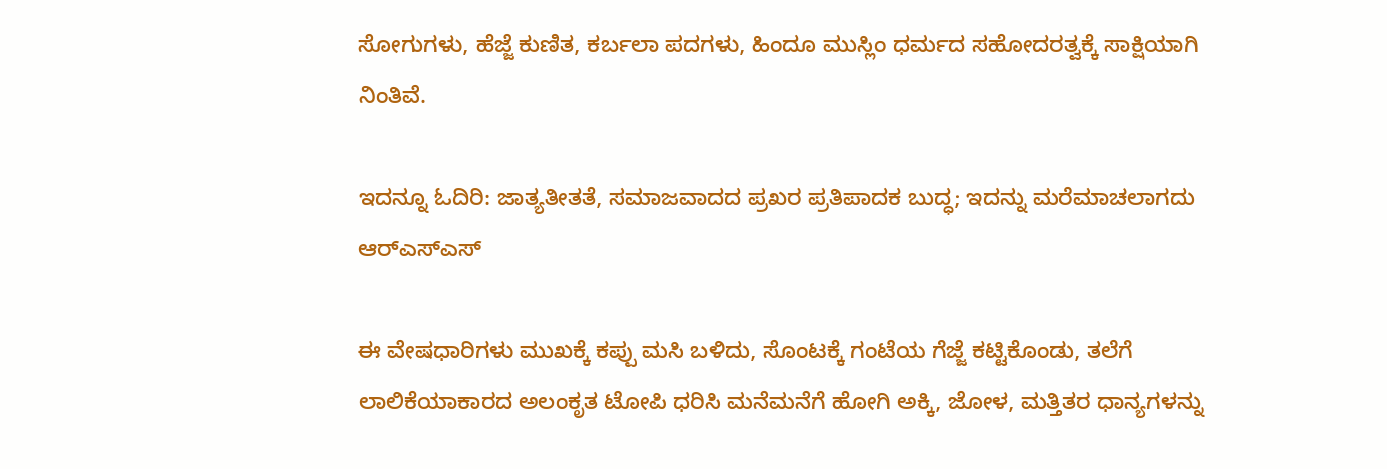ಸೋಗುಗಳು, ಹೆಜ್ಜೆ ಕುಣಿತ, ಕರ್ಬಲಾ ಪದಗಳು, ಹಿಂದೂ ಮುಸ್ಲಿಂ ಧರ್ಮದ ಸಹೋದರತ್ವಕ್ಕೆ ಸಾಕ್ಷಿಯಾಗಿ ನಿಂತಿವೆ.

ಇದನ್ನೂ ಓದಿರಿ: ಜಾತ್ಯತೀತತೆ, ಸಮಾಜವಾದದ ಪ್ರಖರ ಪ್ರತಿಪಾದಕ ಬುದ್ಧ; ಇದನ್ನು ಮರೆಮಾಚಲಾಗದು ಆರ್‌ಎಸ್‌ಎಸ್

ಈ ವೇಷಧಾರಿಗಳು ಮುಖಕ್ಕೆ ಕಪ್ಪು ಮಸಿ ಬಳಿದು, ಸೊಂಟಕ್ಕೆ ಗಂಟೆಯ ಗೆಜ್ಜೆ ಕಟ್ಟಿಕೊಂಡು, ತಲೆಗೆ ಲಾಲಿಕೆಯಾಕಾರದ ಅಲಂಕೃತ ಟೋಪಿ ಧರಿಸಿ ಮನೆಮನೆಗೆ ಹೋಗಿ ಅಕ್ಕಿ, ಜೋಳ, ಮತ್ತಿತರ ಧಾನ್ಯಗಳನ್ನು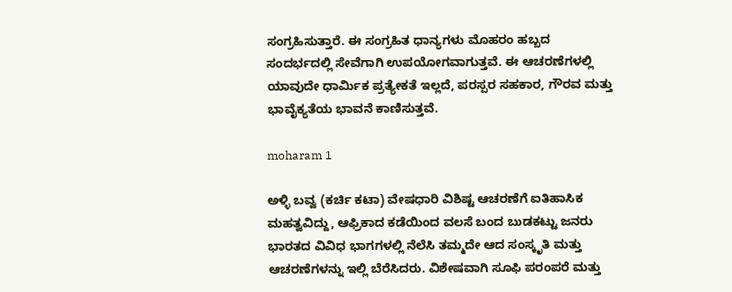ಸಂಗ್ರಹಿಸುತ್ತಾರೆ. ಈ ಸಂಗ್ರಹಿತ ಧಾನ್ಯಗಳು ಮೊಹರಂ ಹಬ್ಬದ ಸಂದರ್ಭದಲ್ಲಿ ಸೇವೆಗಾಗಿ ಉಪಯೋಗವಾಗುತ್ತವೆ. ಈ ಆಚರಣೆಗಳಲ್ಲಿ ಯಾವುದೇ ಧಾರ್ಮಿಕ ಪ್ರತ್ಯೇಕತೆ ಇಲ್ಲದೆ, ಪರಸ್ಪರ ಸಹಕಾರ, ಗೌರವ ಮತ್ತು ಭಾವೈಕ್ಯತೆಯ ಭಾವನೆ ಕಾಣಿಸುತ್ತವೆ.

moharam 1

ಅಳ್ಳಿ ಬವ್ವ (ಕರ್ಚಿ ಕಟಾ) ವೇಷಧಾರಿ ವಿಶಿಷ್ಟ ಆಚರಣೆಗೆ ಐತಿಹಾಸಿಕ ಮಹತ್ವವಿದ್ದು, ಆಫ್ರಿಕಾದ ಕಡೆಯಿಂದ ವಲಸೆ ಬಂದ ಬುಡಕಟ್ಟು ಜನರು ಭಾರತದ ವಿವಿಧ ಭಾಗಗಳಲ್ಲಿ ನೆಲೆಸಿ ತಮ್ಮದೇ ಆದ ಸಂಸ್ಕೃತಿ ಮತ್ತು ಆಚರಣೆಗಳನ್ನು ಇಲ್ಲಿ ಬೆರೆಸಿದರು. ವಿಶೇಷವಾಗಿ ಸೂಫಿ ಪರಂಪರೆ ಮತ್ತು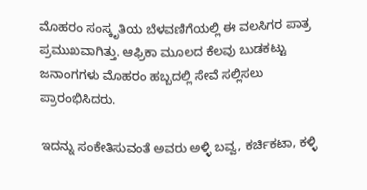ಮೊಹರಂ ಸಂಸ್ಕೃತಿಯ ಬೆಳವಣಿಗೆಯಲ್ಲಿ ಈ ವಲಸಿಗರ ಪಾತ್ರ ಪ್ರಮುಖವಾಗಿತ್ತು. ಆಫ್ರಿಕಾ ಮೂಲದ ಕೆಲವು ಬುಡಕಟ್ಟು ಜನಾಂಗಗಳು ಮೊಹರಂ ಹಬ್ಬದಲ್ಲಿ ಸೇವೆ ಸಲ್ಲಿಸಲು ಪ್ರಾರಂಭಿಸಿದರು.

ಇದನ್ನು ಸಂಕೇತಿಸುವಂತೆ ಅವರು ಅಳ್ಳಿ ಬವ್ವ, ಕರ್ಚಿಕಟಾ, ಕಳ್ಳಿ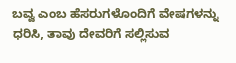ಬವ್ವ ಎಂಬ ಹೆಸರುಗಳೊಂದಿಗೆ ವೇಷಗಳನ್ನು ಧರಿಸಿ, ತಾವು ದೇವರಿಗೆ ಸಲ್ಲಿಸುವ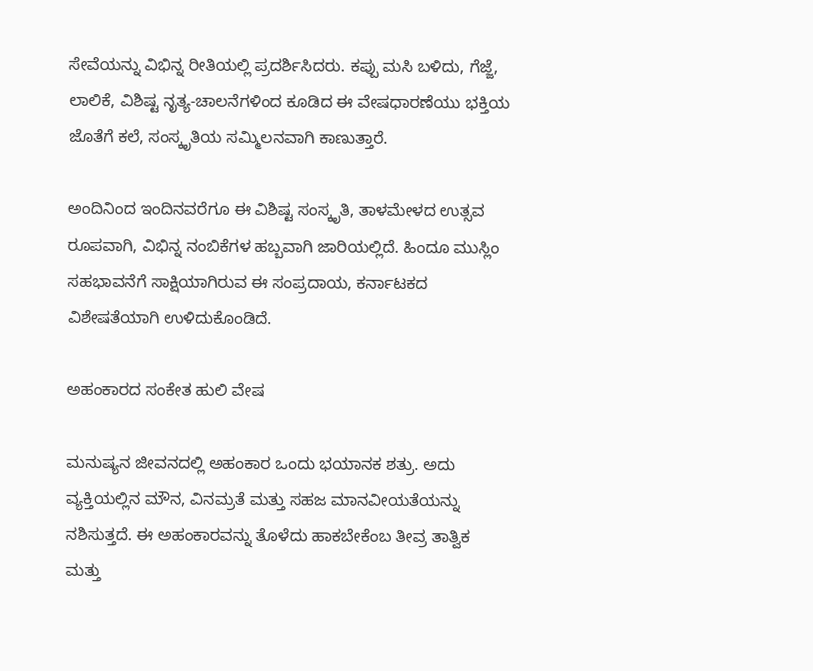ಸೇವೆಯನ್ನು ವಿಭಿನ್ನ ರೀತಿಯಲ್ಲಿ ಪ್ರದರ್ಶಿಸಿದರು. ಕಪ್ಪು ಮಸಿ ಬಳಿದು, ಗೆಜ್ಜೆ, ಲಾಲಿಕೆ, ವಿಶಿಷ್ಟ ನೃತ್ಯ-ಚಾಲನೆಗಳಿಂದ ಕೂಡಿದ ಈ ವೇಷಧಾರಣೆಯು ಭಕ್ತಿಯ ಜೊತೆಗೆ ಕಲೆ, ಸಂಸ್ಕೃತಿಯ ಸಮ್ಮಿಲನವಾಗಿ ಕಾಣುತ್ತಾರೆ.

ಅಂದಿನಿಂದ ಇಂದಿನವರೆಗೂ ಈ ವಿಶಿಷ್ಟ ಸಂಸ್ಕೃತಿ, ತಾಳಮೇಳದ ಉತ್ಸವ ರೂಪವಾಗಿ, ವಿಭಿನ್ನ ನಂಬಿಕೆಗಳ ಹಬ್ಬವಾಗಿ ಜಾರಿಯಲ್ಲಿದೆ. ಹಿಂದೂ ಮುಸ್ಲಿಂ ಸಹಭಾವನೆಗೆ ಸಾಕ್ಷಿಯಾಗಿರುವ ಈ ಸಂಪ್ರದಾಯ, ಕರ್ನಾಟಕದ ವಿಶೇಷತೆಯಾಗಿ ಉಳಿದುಕೊಂಡಿದೆ.

ಅಹಂಕಾರದ ಸಂಕೇತ ಹುಲಿ ವೇಷ

ಮನುಷ್ಯನ ಜೀವನದಲ್ಲಿ ಅಹಂಕಾರ ಒಂದು ಭಯಾನಕ ಶತ್ರು. ಅದು ವ್ಯಕ್ತಿಯಲ್ಲಿನ ಮೌನ, ವಿನಮ್ರತೆ ಮತ್ತು ಸಹಜ ಮಾನವೀಯತೆಯನ್ನು ನಶಿಸುತ್ತದೆ. ಈ ಅಹಂಕಾರವನ್ನು ತೊಳೆದು ಹಾಕಬೇಕೆಂಬ ತೀವ್ರ ತಾತ್ವಿಕ ಮತ್ತು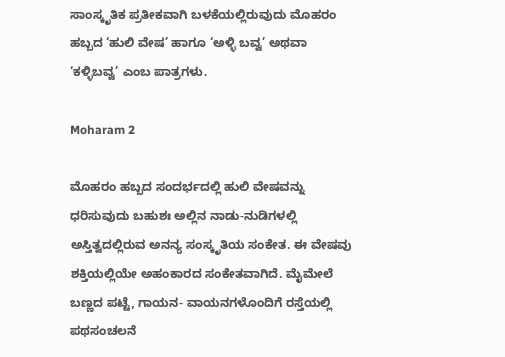ಸಾಂಸ್ಕೃತಿಕ ಪ್ರತೀಕವಾಗಿ ಬಳಕೆಯಲ್ಲಿರುವುದು ಮೊಹರಂ ಹಬ್ಬದ ‘ಹುಲಿ ವೇಷ’ ಹಾಗೂ ‘ಅಳ್ಳಿ ಬವ್ವ’ ಅಥವಾ ‘ಕಳ್ಳಿಬವ್ವ’ ಎಂಬ ಪಾತ್ರಗಳು.

Moharam 2

ಮೊಹರಂ ಹಬ್ಬದ ಸಂದರ್ಭದಲ್ಲಿ ಹುಲಿ ವೇಷವನ್ನು ಧರಿಸುವುದು ಬಹುಶಃ ಅಲ್ಲಿನ ನಾಡು-ನುಡಿಗಳಲ್ಲಿ ಅಸ್ತಿತ್ವದಲ್ಲಿರುವ ಅನನ್ಯ ಸಂಸ್ಕೃತಿಯ ಸಂಕೇತ. ಈ ವೇಷವು ಶಕ್ತಿಯಲ್ಲಿಯೇ ಅಹಂಕಾರದ ಸಂಕೇತವಾಗಿದೆ. ಮೈಮೇಲೆ ಬಣ್ಣದ ಪಟ್ಟೆ, ಗಾಯನ- ವಾಯನಗಳೊಂದಿಗೆ ರಸ್ತೆಯಲ್ಲಿ ಪಥಸಂಚಲನೆ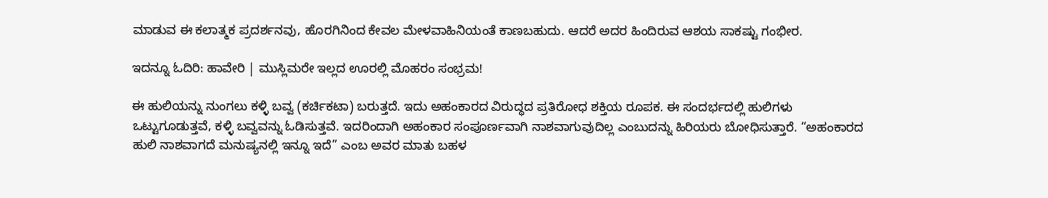ಮಾಡುವ ಈ ಕಲಾತ್ಮಕ ಪ್ರದರ್ಶನವು, ಹೊರಗಿನಿಂದ ಕೇವಲ ಮೇಳವಾಹಿನಿಯಂತೆ ಕಾಣಬಹುದು. ಆದರೆ ಅದರ ಹಿಂದಿರುವ ಆಶಯ ಸಾಕಷ್ಟು ಗಂಭೀರ.

ಇದನ್ನೂ ಓದಿರಿ: ಹಾವೇರಿ | ಮುಸ್ಲಿಮರೇ ಇಲ್ಲದ ಊರಲ್ಲಿ ಮೊಹರಂ ಸಂಭ್ರಮ!

ಈ ಹುಲಿಯನ್ನು ನುಂಗಲು ಕಳ್ಳಿ ಬವ್ವ (ಕರ್ಚಿಕಟಾ) ಬರುತ್ತದೆ. ಇದು ಅಹಂಕಾರದ ವಿರುದ್ಧದ ಪ್ರತಿರೋಧ ಶಕ್ತಿಯ ರೂಪಕ. ಈ ಸಂದರ್ಭದಲ್ಲಿ ಹುಲಿಗಳು ಒಟ್ಟುಗೂಡುತ್ತವೆ, ಕಳ್ಳಿ ಬವ್ವವನ್ನು ಓಡಿಸುತ್ತವೆ. ಇದರಿಂದಾಗಿ ಅಹಂಕಾರ ಸಂಪೂರ್ಣವಾಗಿ ನಾಶವಾಗುವುದಿಲ್ಲ ಎಂಬುದನ್ನು ಹಿರಿಯರು ಬೋಧಿಸುತ್ತಾರೆ. “ಅಹಂಕಾರದ ಹುಲಿ ನಾಶವಾಗದೆ ಮನುಷ್ಯನಲ್ಲಿ ಇನ್ನೂ ಇದೆ” ಎಂಬ ಅವರ ಮಾತು ಬಹಳ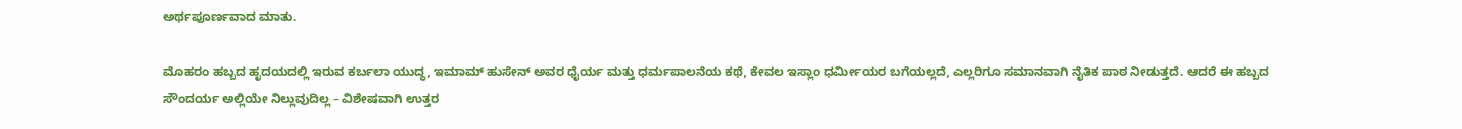ಅರ್ಥಪೂರ್ಣವಾದ ಮಾತು.

ಮೊಹರಂ ಹಬ್ಬದ ಹೃದಯದಲ್ಲಿ ಇರುವ ಕರ್ಬಲಾ ಯುದ್ಧ, ಇಮಾಮ್ ಹುಸೇನ್ ಅವರ ಧೈರ್ಯ ಮತ್ತು ಧರ್ಮಪಾಲನೆಯ ಕಥೆ, ಕೇವಲ ಇಸ್ಲಾಂ ಧರ್ಮೀಯರ ಬಗೆಯಲ್ಲದೆ, ಎಲ್ಲರಿಗೂ ಸಮಾನವಾಗಿ ನೈತಿಕ ಪಾಠ ನೀಡುತ್ತದೆ. ಆದರೆ ಈ ಹಬ್ಬದ ಸೌಂದರ್ಯ ಅಲ್ಲಿಯೇ ನಿಲ್ಲುವುದಿಲ್ಲ – ವಿಶೇಷವಾಗಿ ಉತ್ತರ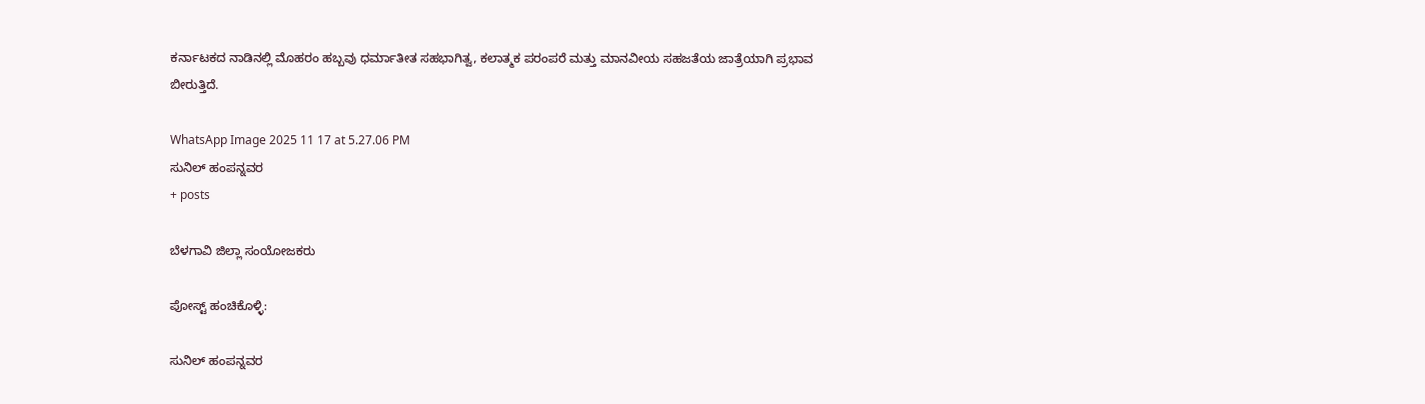ಕರ್ನಾಟಕದ ನಾಡಿನಲ್ಲಿ ಮೊಹರಂ ಹಬ್ಬವು ಧರ್ಮಾತೀತ ಸಹಭಾಗಿತ್ವ, ಕಲಾತ್ಮಕ ಪರಂಪರೆ ಮತ್ತು ಮಾನವೀಯ ಸಹಜತೆಯ ಜಾತ್ರೆಯಾಗಿ ಪ್ರಭಾವ ಬೀರುತ್ತಿದೆ.

WhatsApp Image 2025 11 17 at 5.27.06 PM
ಸುನಿಲ್ ಹಂಪನ್ನವರ
+ posts

ಬೆಳಗಾವಿ ಜಿಲ್ಲಾ ಸಂಯೋಜಕರು

ಪೋಸ್ಟ್ ಹಂಚಿಕೊಳ್ಳಿ:

ಸುನಿಲ್ ಹಂಪನ್ನವರ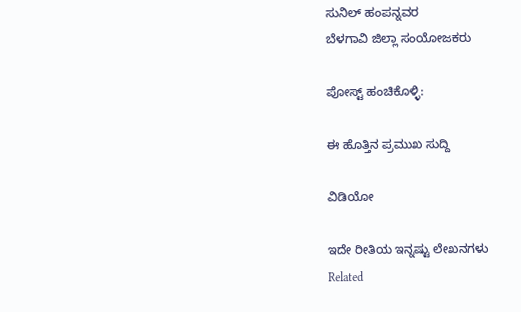ಸುನಿಲ್ ಹಂಪನ್ನವರ
ಬೆಳಗಾವಿ ಜಿಲ್ಲಾ ಸಂಯೋಜಕರು

ಪೋಸ್ಟ್ ಹಂಚಿಕೊಳ್ಳಿ:

ಈ ಹೊತ್ತಿನ ಪ್ರಮುಖ ಸುದ್ದಿ

ವಿಡಿಯೋ

ಇದೇ ರೀತಿಯ ಇನ್ನಷ್ಟು ಲೇಖನಗಳು
Related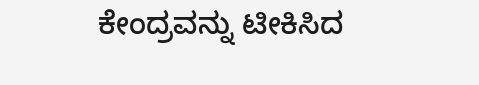ಕೇಂದ್ರವನ್ನು ಟೀಕಿಸಿದ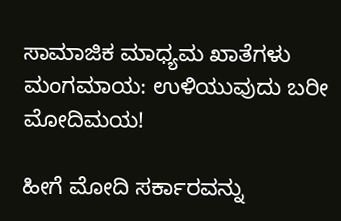ಸಾಮಾಜಿಕ ಮಾಧ್ಯಮ ಖಾತೆಗಳು ಮಂಗಮಾಯ: ಉಳಿಯುವುದು ಬರೀ ಮೋದಿಮಯ!

ಹೀಗೆ ಮೋದಿ ಸರ್ಕಾರವನ್ನು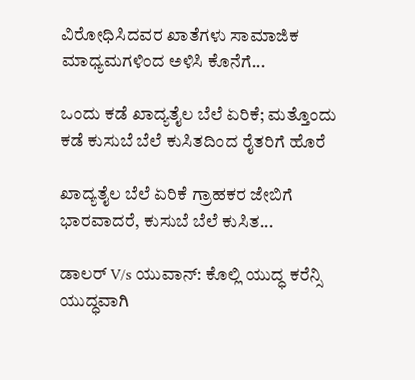ವಿರೋಧಿಸಿದವರ ಖಾತೆಗಳು ಸಾಮಾಜಿಕ ಮಾಧ್ಯಮಗಳಿಂದ ಅಳಿಸಿ ಕೊನೆಗೆ...

ಒಂದು ಕಡೆ ಖಾದ್ಯತೈಲ ಬೆಲೆ ಏರಿಕೆ; ಮತ್ತೊಂದು ಕಡೆ ಕುಸುಬೆ ಬೆಲೆ ಕುಸಿತದಿಂದ ರೈತರಿಗೆ ಹೊರೆ

ಖಾದ್ಯತೈಲ ಬೆಲೆ ಏರಿಕೆ ಗ್ರಾಹಕರ ಜೇಬಿಗೆ ಭಾರವಾದರೆ, ಕುಸುಬೆ ಬೆಲೆ ಕುಸಿತ...

ಡಾಲರ್ V/s ಯುವಾನ್: ಕೊಲ್ಲಿ ಯುದ್ಧ ಕರೆನ್ಸಿ ಯುದ್ಧವಾಗಿ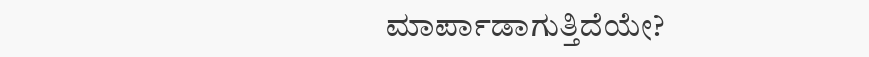ಮಾರ್ಪಾಡಾಗುತ್ತಿದೆಯೇ?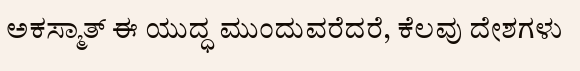ಅಕಸ್ಮಾತ್ ಈ ಯುದ್ಧ ಮುಂದುವರೆದರೆ, ಕೆಲವು ದೇಶಗಳು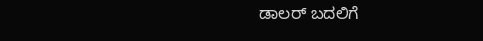ಡಾಲರ್ ಬದಲಿಗೆ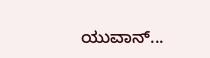ಯುವಾನ್...